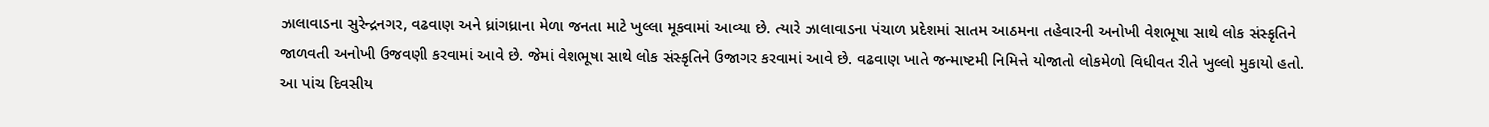ઝાલાવાડના સુરેન્દ્રનગર, વઢવાણ અને ધ્રાંગધ્રાના મેળા જનતા માટે ખુલ્લા મૂકવામાં આવ્યા છે. ત્યારે ઝાલાવાડના પંચાળ પ્રદેશમાં સાતમ આઠમના તહેવારની અનોખી વેશભૂષા સાથે લોક સંસ્કૃતિને જાળવતી અનોખી ઉજવણી કરવામાં આવે છે. જેમાં વેશભૂષા સાથે લોક સંસ્કૃતિને ઉજાગર કરવામાં આવે છે. વઢવાણ ખાતે જન્માષ્ટમી નિમિત્તે યોજાતો લોકમેળો વિધીવત રીતે ખુલ્લો મુકાયો હતો. આ પાંચ દિવસીય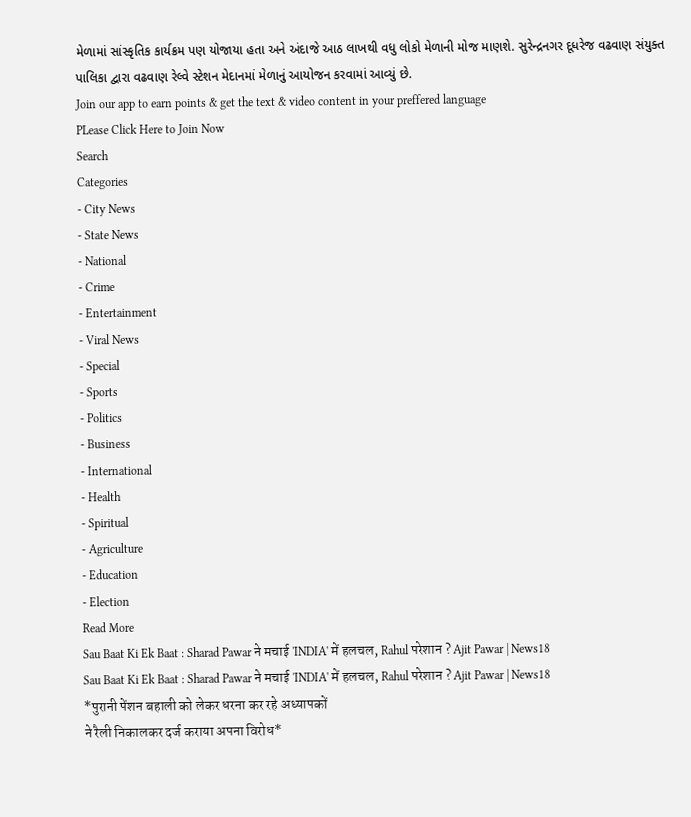મેળામાં સાંસ્કૃતિક કાર્યક્રમ પણ યોજાયા હતા અને અંદાજે આઠ લાખથી વધુ લોકો મેળાની મોજ માણશે. સુરેન્દ્રનગર દૂધરેજ વઢવાણ સંયુક્ત પાલિકા દ્વારા વઢવાણ રેલ્વે સ્ટેશન મેદાનમાં મેળાનું આયોજન કરવામાં આવ્યું છે.
Join our app to earn points & get the text & video content in your preffered language
PLease Click Here to Join Now
Search
Categories
- City News
- State News
- National
- Crime
- Entertainment
- Viral News
- Special
- Sports
- Politics
- Business
- International
- Health
- Spiritual
- Agriculture
- Education
- Election
Read More
Sau Baat Ki Ek Baat : Sharad Pawar ने मचाई 'INDIA' में हलचल, Rahul परेशान ? Ajit Pawar | News18
Sau Baat Ki Ek Baat : Sharad Pawar ने मचाई 'INDIA' में हलचल, Rahul परेशान ? Ajit Pawar | News18
*पुरानी पेंशन बहाली को लेकर धरना कर रहे अध्यापकों
ने रैली निकालकर दर्ज कराया अपना विरोध*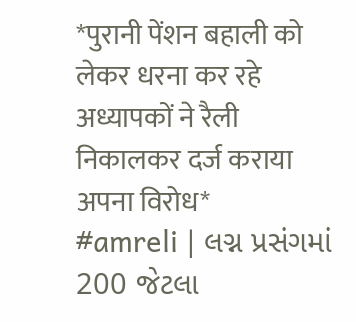*पुरानी पेंशन बहाली को लेकर धरना कर रहे अध्यापकों ने रैली निकालकर दर्ज कराया अपना विरोध*
#amreli | લગ્ન પ્રસંગમાં 200 જેટલા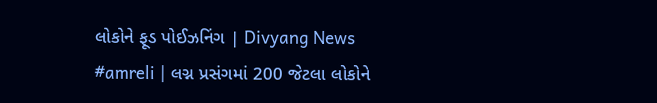લોકોને ફૂડ પોઈઝનિંગ | Divyang News
#amreli | લગ્ન પ્રસંગમાં 200 જેટલા લોકોને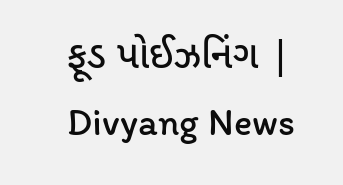ફૂડ પોઈઝનિંગ | Divyang News